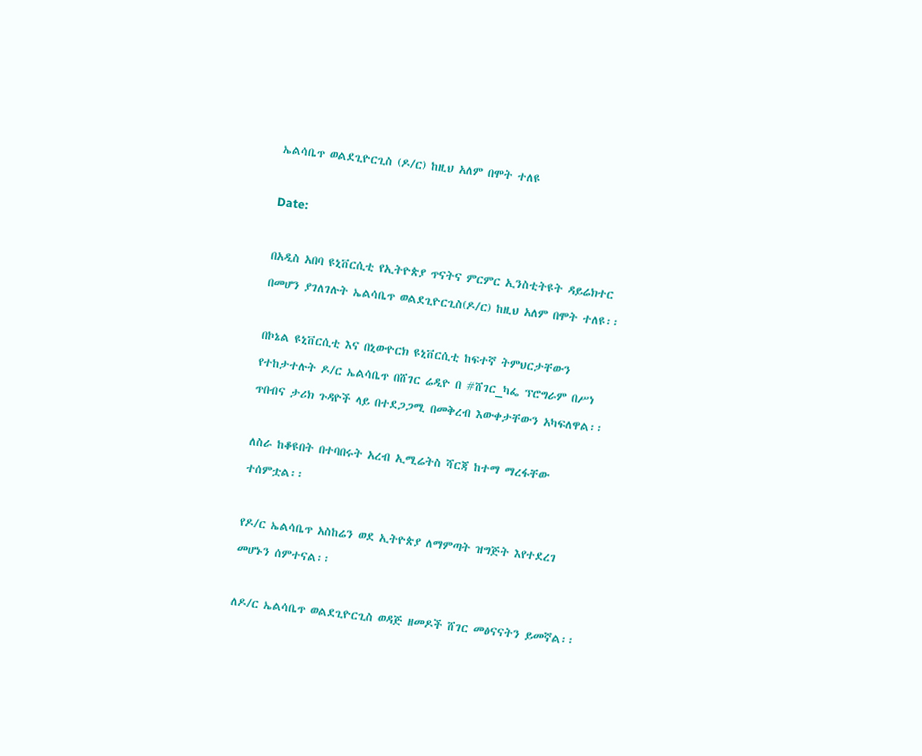ኤልሳቤጥ ወልደጊዮርጊስ (ዶ/ር) ከዚህ አለም በሞት ተለዩ

Date:

በአዲስ አበባ ዩኒቨርሲቲ የኢትዮጵያ ጥናትና ምርምር ኢንስቲትዩት ዳይሬክተር በመሆን ያገለገሉት ኤልሳቤጥ ወልደጊዮርጊስ(ዶ/ር) ከዚህ አለም በሞት ተለዩ፡፡

በኮኔል ዩኒቨርሲቲ እና በኒውዮርክ ዩኒቨርሲቲ ከፍተኛ ትምህርታቸውን የተከታተሉት ዶ/ር ኤልሳቤጥ በሸገር ሬዲዮ በ #ሸገር_ካፌ ፕሮግራም በሥነ ጥበብና ታሪክ ጉዳዮች ላይ በተደጋጋሚ በመቅረብ እውቀታቸውን አካፍለዋል፡፡

ለስራ ከቆዩበት በተባበሩት አረብ ኢሚሬትስ ሻርጃ ከተማ ማረፋቸው ተሰምቷል፡፡

የዶ/ር ኤልሳቤጥ አስከሬን ወደ ኢትዮጵያ ለማምጣት ዝግጅት እየተደረገ መሆኑን ሰምተናል፡፡

ለዶ/ር ኤልሳቤጥ ወልደጊዮርጊስ ወዳጅ ዘመዶች ሸገር መፅናናትን ይመኛል፡፡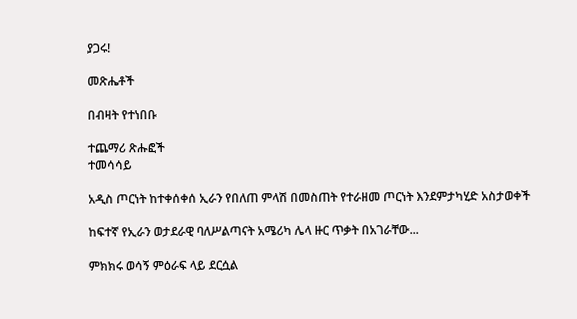ያጋሩ!

መጽሔቶች

በብዛት የተነበቡ

ተጨማሪ ጽሑፎች
ተመሳሳይ

አዲስ ጦርነት ከተቀሰቀሰ ኢራን የበለጠ ምላሽ በመስጠት የተራዘመ ጦርነት እንደምታካሂድ አስታወቀች

ከፍተኛ የኢራን ወታደራዊ ባለሥልጣናት አሜሪካ ሌላ ዙር ጥቃት በአገራቸው...

ምክክሩ ወሳኝ ምዕራፍ ላይ ደርሷል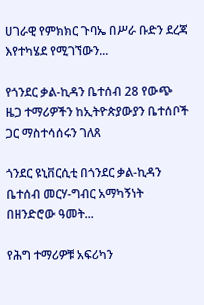ሀገራዊ የምክክር ጉባኤ በሥራ ቡድን ደረጃ እየተካሄደ የሚገኘውን...

የጎንደር ቃል-ኪዳን ቤተሰብ 28 የውጭ ዜጋ ተማሪዎችን ከኢትዮጵያውያን ቤተሰቦች ጋር ማስተሳሰሩን ገለጸ

ጎንደር ዩኒቨርሲቲ በጎንደር ቃል-ኪዳን ቤተሰብ መርሃ-ግብር አማካኝነት በዘንድሮው ዓመት...

የሕግ ተማሪዎቹ አፍሪካን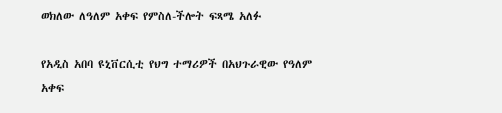ወክለው ለዓለም አቀፍ የምስለ-ችሎት ፍጻሜ አለፉ

የአዲስ አበባ ዩኒቨርሲቲ የህግ ተማሪዎች በአህጉራዊው የዓለም አቀፍ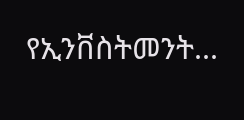የኢንቨስትመንት...